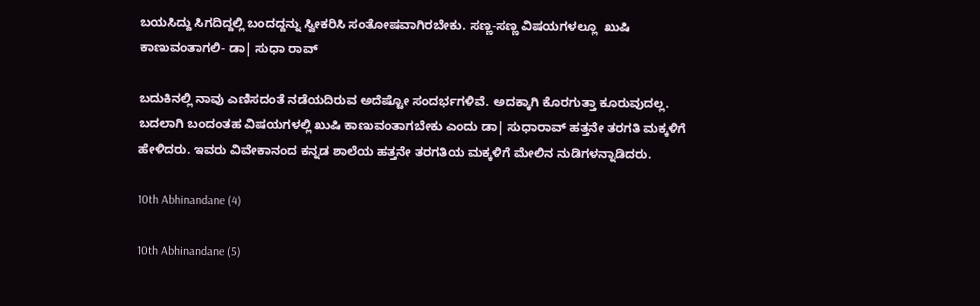ಬಯಸಿದ್ದು ಸಿಗದಿದ್ದಲ್ಲಿ ಬಂದದ್ದನ್ನು ಸ್ವೀಕರಿಸಿ ಸಂತೋಷವಾಗಿರಬೇಕು. ಸಣ್ಣ-ಸಣ್ಣ ವಿಷಯಗಳಲ್ಲೂ  ಖುಷಿ ಕಾಣುವಂತಾಗಲಿ- ಡಾ| ಸುಧಾ ರಾವ್

ಬದುಕಿನಲ್ಲಿ ನಾವು ಎಣಿಸದಂತೆ ನಡೆಯದಿರುವ ಅದೆಷ್ಟೋ ಸಂದರ್ಭಗಳಿವೆ. ಅದಕ್ಕಾಗಿ ಕೊರಗುತ್ತಾ ಕೂರುವುದಲ್ಲ. ಬದಲಾಗಿ ಬಂದಂತಹ ವಿಷಯಗಳಲ್ಲಿ ಖುಷಿ ಕಾಣುವಂತಾಗಬೇಕು ಎಂದು ಡಾ| ಸುಧಾರಾವ್ ಹತ್ತನೇ ತರಗತಿ ಮಕ್ಕಳಿಗೆ ಹೇಳಿದರು. ಇವರು ವಿವೇಕಾನಂದ ಕನ್ನಡ ಶಾಲೆಯ ಹತ್ತನೇ ತರಗತಿಯ ಮಕ್ಕಳಿಗೆ ಮೇಲಿನ ನುಡಿಗಳನ್ನಾಡಿದರು.

10th Abhinandane (4)

10th Abhinandane (5)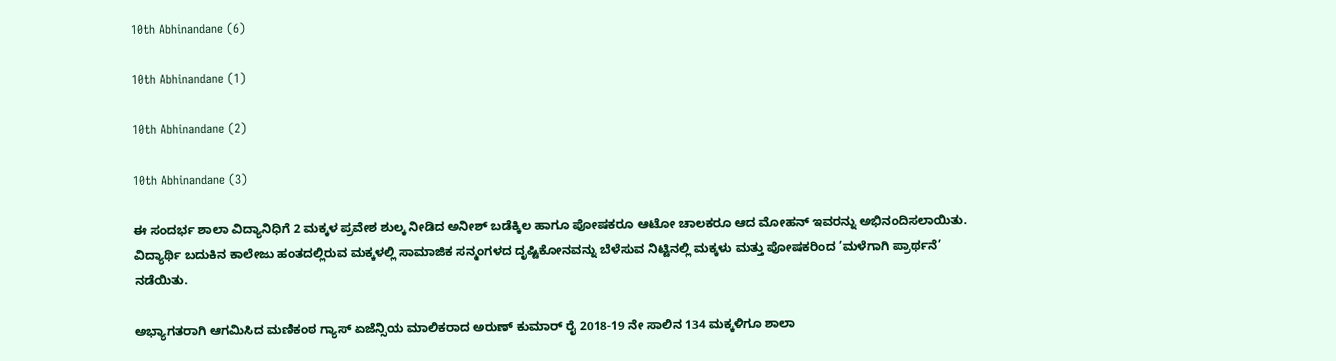10th Abhinandane (6)

10th Abhinandane (1)

10th Abhinandane (2)

10th Abhinandane (3)

ಈ ಸಂದರ್ಭ ಶಾಲಾ ವಿದ್ಯಾನಿಧಿಗೆ 2 ಮಕ್ಕಳ ಪ್ರವೇಶ ಶುಲ್ಕ ನೀಡಿದ ಅನೀಶ್ ಬಡೆಕ್ಕಿಲ ಹಾಗೂ ಪೋಷಕರೂ ಆಟೋ ಚಾಲಕರೂ ಆದ ಮೋಹನ್ ಇವರನ್ನು ಅಭಿನಂದಿಸಲಾಯಿತು. ವಿದ್ಯಾರ್ಥಿ ಬದುಕಿನ ಕಾಲೇಜು ಹಂತದಲ್ಲಿರುವ ಮಕ್ಕಳಲ್ಲಿ ಸಾಮಾಜಿಕ ಸನ್ಮಂಗಳದ ದೃಷ್ಟಿಕೋನವನ್ನು ಬೆಳೆಸುವ ನಿಟ್ಟಿನಲ್ಲಿ ಮಕ್ಕಳು ಮತ್ತು ಪೋಷಕರಿಂದ ’ಮಳೆಗಾಗಿ ಪ್ರಾರ್ಥನೆ’ ನಡೆಯಿತು.

ಅಭ್ಯಾಗತರಾಗಿ ಆಗಮಿಸಿದ ಮಣಿಕಂಠ ಗ್ಯಾಸ್ ಏಜೆನ್ಸಿಯ ಮಾಲಿಕರಾದ ಅರುಣ್ ಕುಮಾರ್ ರೈ 2018-19 ನೇ ಸಾಲಿನ 134 ಮಕ್ಕಳಿಗೂ ಶಾಲಾ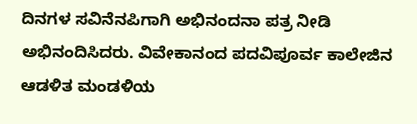ದಿನಗಳ ಸವಿನೆನಪಿಗಾಗಿ ಅಭಿನಂದನಾ ಪತ್ರ ನೀಡಿ ಅಭಿನಂದಿಸಿದರು. ವಿವೇಕಾನಂದ ಪದವಿಪೂರ್ವ ಕಾಲೇಜಿನ ಆಡಳಿತ ಮಂಡಳಿಯ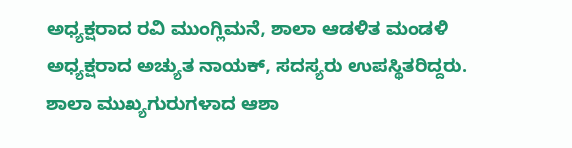ಅಧ್ಯಕ್ಷರಾದ ರವಿ ಮುಂಗ್ಲಿಮನೆ, ಶಾಲಾ ಆಡಳಿತ ಮಂಡಳಿ ಅಧ್ಯಕ್ಷರಾದ ಅಚ್ಯುತ ನಾಯಕ್, ಸದಸ್ಯರು ಉಪಸ್ಥಿತರಿದ್ದರು. ಶಾಲಾ ಮುಖ್ಯಗುರುಗಳಾದ ಆಶಾ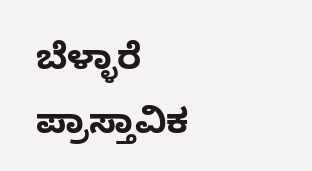ಬೆಳ್ಳಾರೆ ಪ್ರಾಸ್ತಾವಿಕ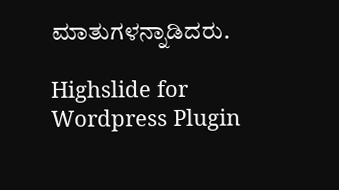ಮಾತುಗಳನ್ನಾಡಿದರು.

Highslide for Wordpress Plugin